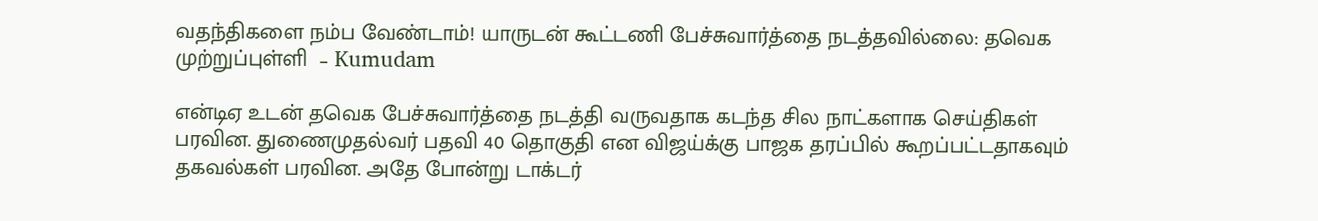வதந்திகளை நம்ப வேண்டாம்! யாருடன் கூட்டணி பேச்சுவார்த்தை நடத்தவில்லை: தவெக முற்றுப்புள்ளி  – Kumudam

என்டிஏ உடன் தவெக பேச்சுவார்த்தை நடத்தி வருவதாக கடந்த சில நாட்களாக செய்திகள் பரவின. துணைமுதல்வர் பதவி 40 தொகுதி என விஜய்க்கு பாஜக தரப்பில் கூறப்பட்டதாகவும் தகவல்கள் பரவின. அதே போன்று டாக்டர்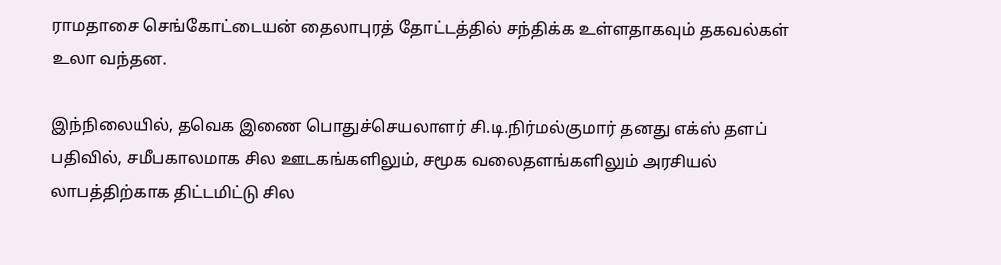ராமதாசை செங்கோட்டையன் தைலாபுரத் தோட்டத்தில் சந்திக்க உள்ளதாகவும் தகவல்கள் உலா வந்தன.

இந்நிலையில், தவெக இணை பொதுச்செயலாளர் சி.டி.நிர்மல்குமார் தனது எக்ஸ் தளப் பதிவில், சமீபகாலமாக சில ஊடகங்களிலும், சமூக வலைதளங்களிலும் அரசியல் லாபத்திற்காக திட்டமிட்டு சில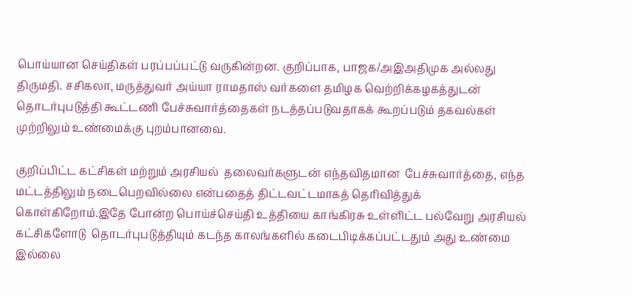பொய்யான செய்திகள் பரப்பப்பட்டு வருகின்றன. குறிப்பாக, பாஜக/அஇஅதிமுக அல்லது திருமதி. சசிகலா, மருத்துவர் அய்யா ராமதாஸ் வர்களை தமிழக வெற்றிக்கழகத்துடன் தொடர்புபடுத்தி கூட்டணி பேச்சுவார்த்தைகள் நடத்தப்படுவதாகக் கூறப்படும் தகவல்கள் முற்றிலும் உண்மைக்கு புறம்பானவை.

குறிப்பிட்ட கட்சிகள் மற்றும் அரசியல்  தலைவர்களுடன் எந்தவிதமான  பேச்சுவார்த்தை, எந்த மட்டத்திலும் நடைபெறவில்லை என்பதைத் திட்டவட்டமாகத் தெரிவித்துக் கொள்கிறோம்.இதே போன்ற பொய்ச்செய்தி உத்தியை காங்கிரசு உள்ளிட்ட பல்வேறு அரசியல் கட்சிகளோடு  தொடர்புபடுத்தியும் கடந்த காலங்களில் கடைபிடிக்கப்பட்டதும் அது உண்மை இல்லை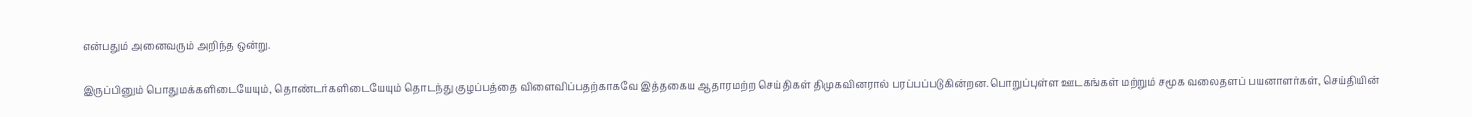என்பதும் அனைவரும் அறிந்த ஒன்று.

இருப்பினும் பொதுமக்களிடையேயும், தொண்டர்களிடையேயும் தொடந்து குழப்பத்தை விளைவிப்பதற்காகவே இத்தகைய ஆதாரமற்ற செய்திகள் திமுகவினரால் பரப்பப்படுகின்றன.பொறுப்புள்ள ஊடகங்கள் மற்றும் சமூக வலைதளப் பயனாளர்கள், செய்தியின்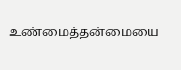உண்மைத்தன்மையை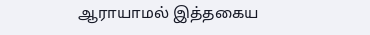ஆராயாமல் இத்தகைய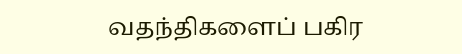வதந்திகளைப் பகிர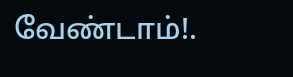வேண்டாம்!.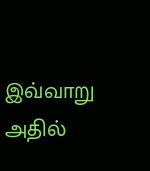இவ்வாறு அதில்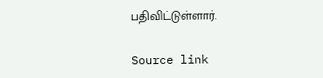பதிவிட்டுள்ளார்.

Source link